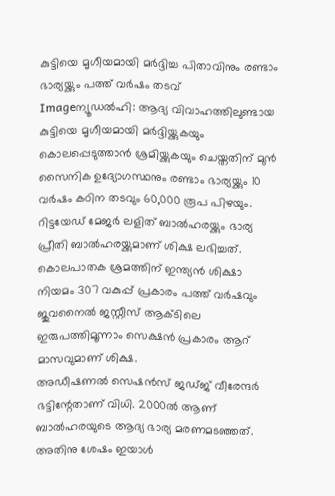കുട്ടിയെ മൃഗീയമായി മര്‍ദ്ദിച്ച പിതാവിനും രണ്ടാം ഭാര്യയ്ക്കും പത്ത് വര്‍ഷം തടവ്
Imageന്യൂഡല്‍ഹി: ആദ്യ വിവാഹത്തിലുണ്ടായ കുട്ടിയെ മൃഗീയമായി മര്‍ദ്ദിയ്ക്കുകയും കൊലപ്പെടുത്താന്‍ ശ്രമിയ്ക്കുകയും ചെയ്തതിന് മുന്‍ സൈനിക ഉദ്യോഗസ്ഥനും രണ്ടാം ഭാര്യയ്ക്കും 10 വര്‍ഷം കഠിന തടവും 60,000 രൂപ പിഴയും.
റിട്ടയേഡ് മേജര്‍ ലളിത് ബാല്‍ഹരയ്ക്കും ഭാര്യ പ്രീതി ബാല്‍ഹരയ്ക്കുമാണ് ശിക്ഷ ലഭിച്ചത്. കൊലപാതക ശ്രമത്തിന് ഇന്ത്യന്‍ ശിക്ഷാ നിയമം 307 വകുപ്പ് പ്രകാരം പത്ത് വര്‍ഷവും ജുവനൈല്‍ ജസ്റ്റീസ് ആക്ടിലെ ഇരുപത്തിമൂന്നാം സെക്ഷന്‍ പ്രകാരം ആറ് മാസവുമാണ് ശിക്ഷ.
അഡീഷണല്‍ സെഷന്‍സ് ജഡ്ജ് വീരേന്ദര്‍ ഭട്ടിന്റേതാണ് വിധി. 2000ല്‍ ആണ് ബാല്‍ഹരയുടെ ആദ്യ ഭാര്യ മരണമടഞ്ഞത്. അതിനു ശേഷം ഇയാള്‍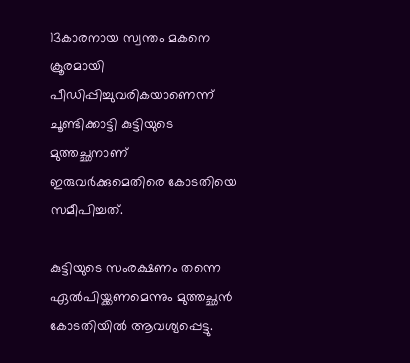13കാരനായ സ്വന്തം മകനെ ക്രൂരമായി പീഡിപ്പിച്ചുവരികയാണെന്ന് ചൂണ്ടിക്കാട്ടി കുട്ടിയുടെ മുത്തച്ഛനാണ് ഇരുവര്‍ക്കുമെതിരെ കോടതിയെ സമീപിച്ചത്.

കുട്ടിയുടെ സംരക്ഷണം തന്നെ ഏല്‍പിയ്ക്കണമെന്നും മുത്തച്ഛന്‍ കോടതിയില്‍ ആവശ്യപ്പെട്ടു.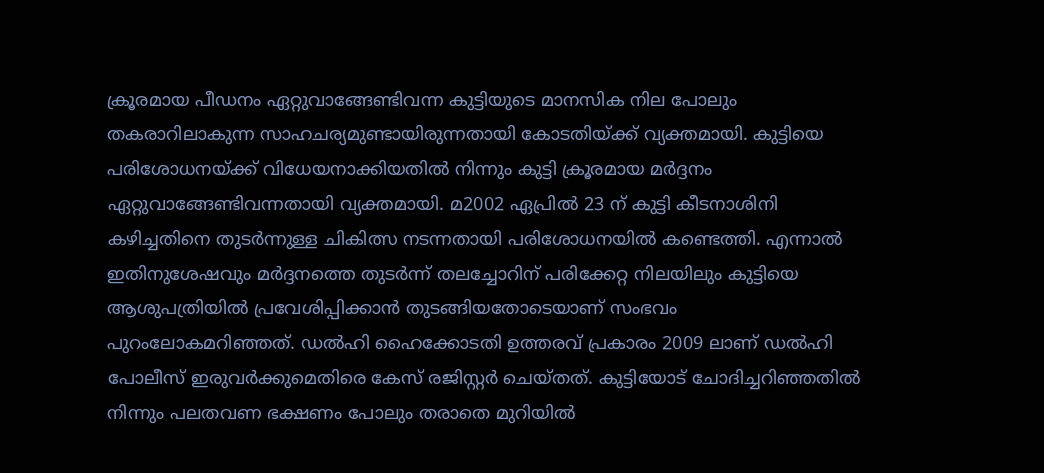ക്രൂരമായ പീഡനം ഏറ്റുവാങ്ങേണ്ടിവന്ന കുട്ടിയുടെ മാനസിക നില പോലും തകരാറിലാകുന്ന സാഹചര്യമുണ്ടായിരുന്നതായി കോടതിയ്ക്ക് വ്യക്തമായി. കുട്ടിയെ പരിശോധനയ്ക്ക് വിധേയനാക്കിയതില്‍ നിന്നും കുട്ടി ക്രൂരമായ മര്‍ദ്ദനം ഏറ്റുവാങ്ങേണ്ടിവന്നതായി വ്യക്തമായി. മ2002 ഏപ്രില്‍ 23 ന് കുട്ടി കീടനാശിനി കഴിച്ചതിനെ തുടര്‍ന്നുള്ള ചികിത്സ നടന്നതായി പരിശോധനയില്‍ കണ്ടെത്തി. എന്നാല്‍ ഇതിനുശേഷവും മര്‍ദ്ദനത്തെ തുടര്‍ന്ന് തലച്ചോറിന് പരിക്കേറ്റ നിലയിലും കുട്ടിയെ ആശുപത്രിയില്‍ പ്രവേശിപ്പിക്കാന്‍ തുടങ്ങിയതോടെയാണ് സംഭവം പുറംലോകമറിഞ്ഞത്. ഡല്‍ഹി ഹൈക്കോടതി ഉത്തരവ് പ്രകാരം 2009 ലാണ് ഡല്‍ഹി പോലീസ് ഇരുവര്‍ക്കുമെതിരെ കേസ് രജിസ്റ്റര്‍ ചെയ്തത്. കുട്ടിയോട് ചോദിച്ചറിഞ്ഞതില്‍ നിന്നും പലതവണ ഭക്ഷണം പോലും തരാതെ മുറിയില്‍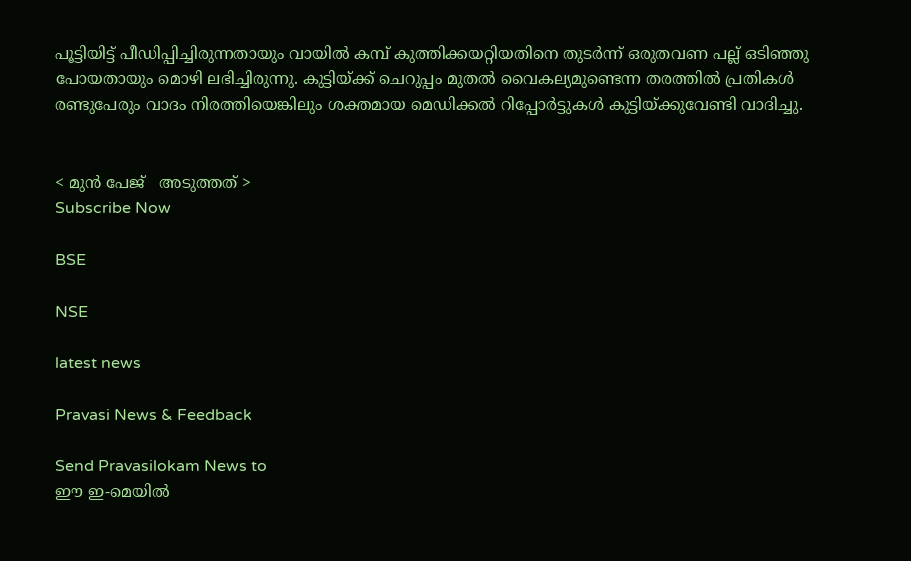പൂട്ടിയിട്ട് പീഡിപ്പിച്ചിരുന്നതായും വായില്‍ കമ്പ് കുത്തിക്കയറ്റിയതിനെ തുടര്‍ന്ന് ഒരുതവണ പല്ല് ഒടിഞ്ഞു പോയതായും മൊഴി ലഭിച്ചിരുന്നു. കുട്ടിയ്ക്ക് ചെറുപ്പം മുതല്‍ വൈകല്യമുണ്ടെന്ന തരത്തില്‍ പ്രതികള്‍ രണ്ടുപേരും വാദം നിരത്തിയെങ്കിലും ശക്തമായ മെഡിക്കല്‍ റിപ്പോര്‍ട്ടുകള്‍ കുട്ടിയ്ക്കുവേണ്ടി വാദിച്ചു.


< മുന്‍ പേജ്‌   അടുത്തത് >
Subscribe Now

BSE

NSE

latest news

Pravasi News & Feedback

Send Pravasilokam News to
ഈ ഇ-മെയില്‍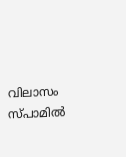വിലാസം സ്‌പാമില്‍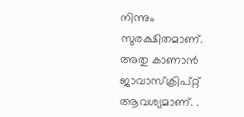നിന്നും സുരക്ഷിതമാണ്‌. അതു കാണാന്‍ ജാവാസ്ക്രിപ്റ്റ്‌ ആവശ്യമാണ്‌. .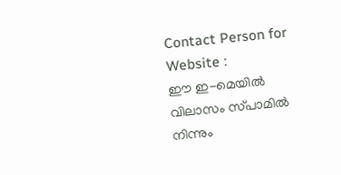Contact Person for Website :
ഈ ഇ-മെയില്‍ വിലാസം സ്‌പാമില്‍ നിന്നും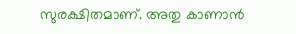സുരക്ഷിതമാണ്‌. അതു കാണാന്‍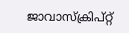ജാവാസ്ക്രിപ്റ്റ്‌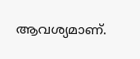ആവശ്യമാണ്‌.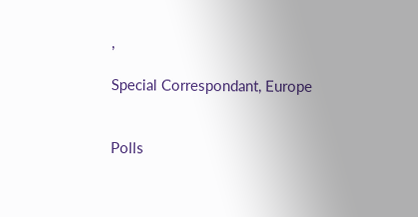,

Special Correspondant, Europe


Polls